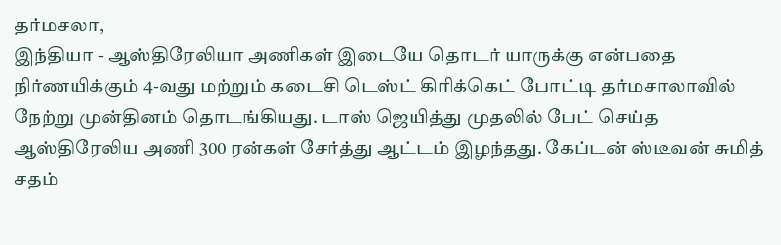தர்மசலா,
இந்தியா - ஆஸ்திரேலியா அணிகள் இடையே தொடர் யாருக்கு என்பதை நிர்ணயிக்கும் 4-வது மற்றும் கடைசி டெஸ்ட் கிரிக்கெட் போட்டி தர்மசாலாவில் நேற்று முன்தினம் தொடங்கியது. டாஸ் ஜெயித்து முதலில் பேட் செய்த ஆஸ்திரேலிய அணி 300 ரன்கள் சேர்த்து ஆட்டம் இழந்தது. கேப்டன் ஸ்டீவன் சுமித் சதம்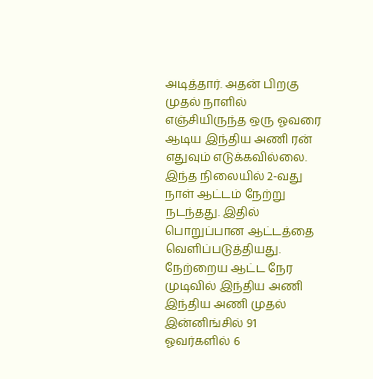அடித்தார். அதன் பிறகு முதல் நாளில் எஞ்சியிருந்த ஒரு ஓவரை ஆடிய இந்திய அணி ரன் எதுவும் எடுக்கவில்லை.
இந்த நிலையில் 2-வது நாள் ஆட்டம் நேற்று நடந்தது. இதில் பொறுப்பான ஆட்டத்தை வெளிப்படுத்தியது. நேற்றைய ஆட்ட நேர முடிவில் இந்திய அணி இந்திய அணி முதல் இன்னிங்சில் 91 ஓவர்களில் 6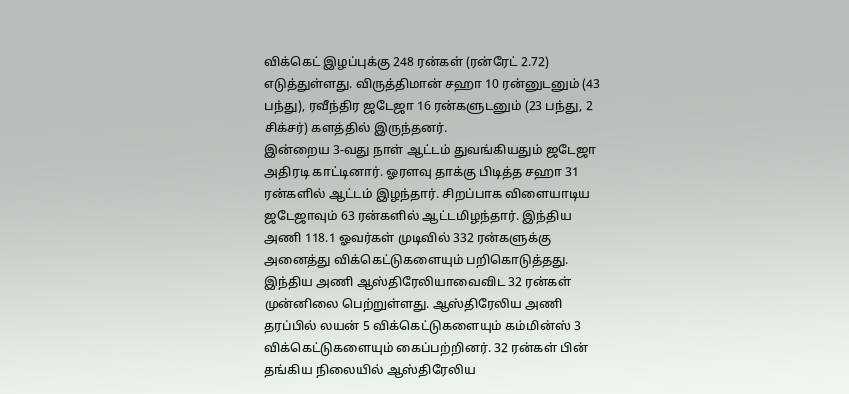விக்கெட் இழப்புக்கு 248 ரன்கள் (ரன்ரேட் 2.72) எடுத்துள்ளது. விருத்திமான் சஹா 10 ரன்னுடனும் (43 பந்து), ரவீந்திர ஜடேஜா 16 ரன்களுடனும் (23 பந்து, 2 சிக்சர்) களத்தில் இருந்தனர்.
இன்றைய 3-வது நாள் ஆட்டம் துவங்கியதும் ஜடேஜா அதிரடி காட்டினார். ஓரளவு தாக்கு பிடித்த சஹா 31 ரன்களில் ஆட்டம் இழந்தார். சிறப்பாக விளையாடிய ஜடேஜாவும் 63 ரன்களில் ஆட்டமிழந்தார். இந்திய அணி 118.1 ஓவர்கள் முடிவில் 332 ரன்களுக்கு அனைத்து விக்கெட்டுகளையும் பறிகொடுத்தது. இந்திய அணி ஆஸ்திரேலியாவைவிட 32 ரன்கள் முன்னிலை பெற்றுள்ளது. ஆஸ்திரேலிய அணி தரப்பில் லயன் 5 விக்கெட்டுகளையும் கம்மின்ஸ் 3 விக்கெட்டுகளையும் கைப்பற்றினர். 32 ரன்கள் பின் தங்கிய நிலையில் ஆஸ்திரேலிய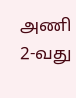அணி 2-வது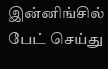இன்னிங்சில் பேட் செய்து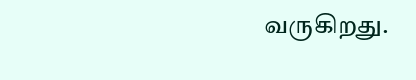வருகிறது.